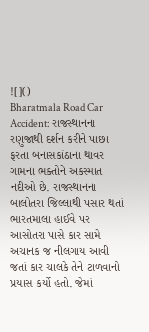![]()
Bharatmala Road Car Accident: રાજસ્થાનના રણુજાથી દર્શન કરીને પાછા ફરતા બનાસકાંઠાના થાવર ગામના ભક્તોને અકસ્માત નદીઓ છે. રાજસ્થાનના બાલોતરા જિલ્લાથી પસાર થતાં ભારતમાલા હાઈવે પર આસોતરા પાસે કાર સામે અચાનક જ નીલગાય આવી જતાં કાર ચાલકે તેને ટાળવાનો પ્રયાસ કર્યો હતો. જેમાં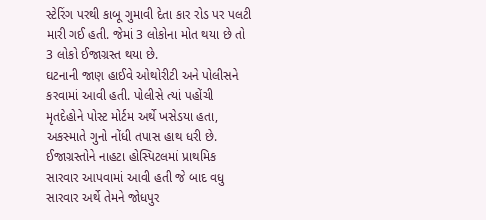સ્ટેરિંગ પરથી કાબૂ ગુમાવી દેતા કાર રોડ પર પલટી મારી ગઈ હતી. જેમાં 3 લોકોના મોત થયા છે તો 3 લોકો ઈજાગ્રસ્ત થયા છે.
ઘટનાની જાણ હાઈવે ઓથોરીટી અને પોલીસને કરવામાં આવી હતી. પોલીસે ત્યાં પહોંચી મૃતદેહોને પોસ્ટ મોર્ટમ અર્થે ખસેડયા હતા, અકસ્માતે ગુનો નોંધી તપાસ હાથ ધરી છે. ઈજાગ્રસ્તોને નાહટા હોસ્પિટલમાં પ્રાથમિક સારવાર આપવામાં આવી હતી જે બાદ વધુ સારવાર અર્થે તેમને જોધપુર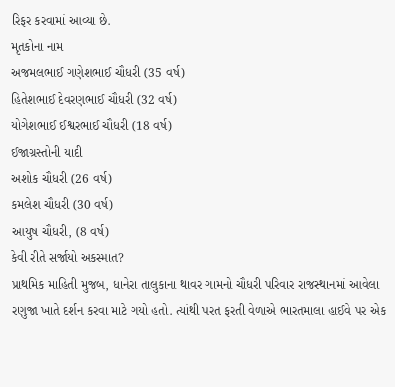રિફર કરવામાં આવ્યા છે.
મૃતકોના નામ
અજમલભાઈ ગણેશભાઈ ચૌધરી (35 વર્ષ)
હિતેશભાઈ દેવરણભાઈ ચૌધરી (32 વર્ષ)
યોગેશભાઈ ઈશ્વરભાઈ ચૌધરી (18 વર્ષ)
ઈજાગ્રસ્તોની યાદી
અશોક ચૌધરી (26 વર્ષ)
કમલેશ ચૌધરી (30 વર્ષ)
આયુષ ચૌધરી, (8 વર્ષ)
કેવી રીતે સર્જાયો અકસ્માત?
પ્રાથમિક માહિતી મુજબ, ધાનેરા તાલુકાના થાવર ગામનો ચૌધરી પરિવાર રાજસ્થાનમાં આવેલા રણુજા ખાતે દર્શન કરવા માટે ગયો હતો. ત્યાંથી પરત ફરતી વેળાએ ભારતમાલા હાઈવે પર એક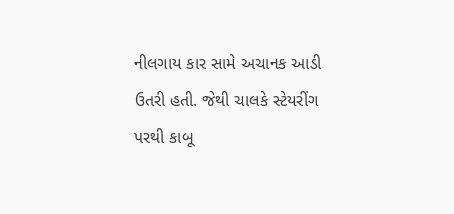નીલગાય કાર સામે અચાનક આડી ઉતરી હતી. જેથી ચાલકે સ્ટેયરીંગ પરથી કાબૂ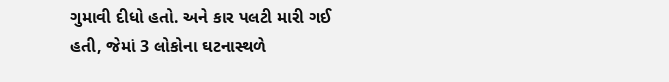ગુમાવી દીધો હતો. અને કાર પલટી મારી ગઈ હતી, જેમાં 3 લોકોના ઘટનાસ્થળે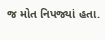જ મોત નિપજ્યાં હતા.